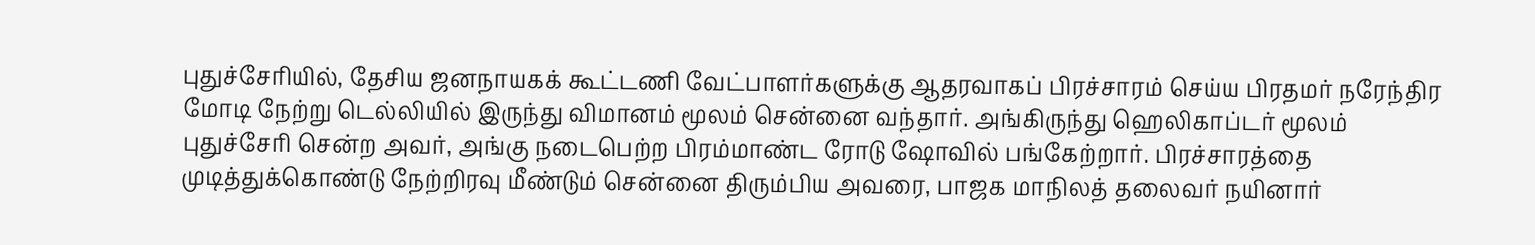புதுச்சேரியில், தேசிய ஜனநாயகக் கூட்டணி வேட்பாளர்களுக்கு ஆதரவாகப் பிரச்சாரம் செய்ய பிரதமர் நரேந்திர மோடி நேற்று டெல்லியில் இருந்து விமானம் மூலம் சென்னை வந்தார். அங்கிருந்து ஹெலிகாப்டர் மூலம் புதுச்சேரி சென்ற அவர், அங்கு நடைபெற்ற பிரம்மாண்ட ரோடு ஷோவில் பங்கேற்றார். பிரச்சாரத்தை முடித்துக்கொண்டு நேற்றிரவு மீண்டும் சென்னை திரும்பிய அவரை, பாஜக மாநிலத் தலைவர் நயினார்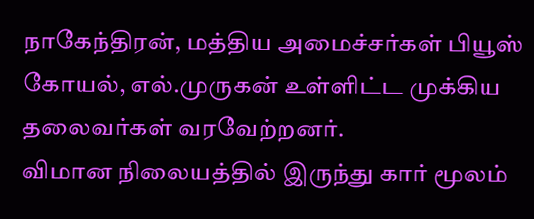நாகேந்திரன், மத்திய அமைச்சர்கள் பியூஸ் கோயல், எல்.முருகன் உள்ளிட்ட முக்கிய தலைவர்கள் வரவேற்றனர்.
விமான நிலையத்தில் இருந்து கார் மூலம்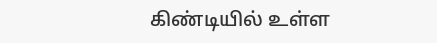கிண்டியில் உள்ள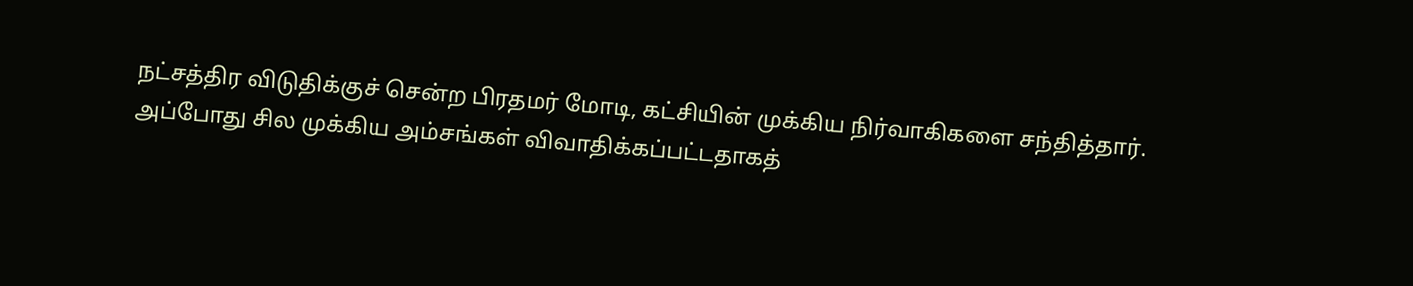நட்சத்திர விடுதிக்குச் சென்ற பிரதமர் மோடி, கட்சியின் முக்கிய நிர்வாகிகளை சந்தித்தார். அப்போது சில முக்கிய அம்சங்கள் விவாதிக்கப்பட்டதாகத்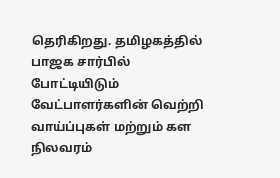தெரிகிறது. தமிழகத்தில் பாஜக சார்பில் போட்டியிடும் வேட்பாளர்களின் வெற்றி வாய்ப்புகள் மற்றும் கள நிலவரம்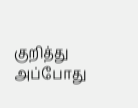குறித்து அப்போது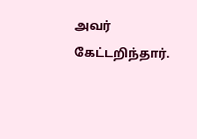அவர் கேட்டறிந்தார்.